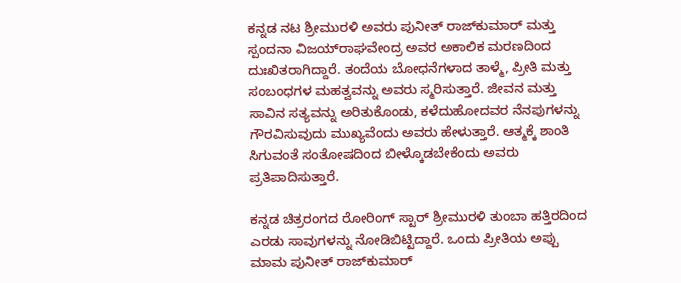ಕನ್ನಡ ನಟ ಶ್ರೀಮುರಳಿ ಅವರು ಪುನೀತ್ ರಾಜ್‌ಕುಮಾರ್ ಮತ್ತು ಸ್ಪಂದನಾ ವಿಜಯ್‌ರಾಘವೇಂದ್ರ ಅವರ ಅಕಾಲಿಕ ಮರಣದಿಂದ ದುಃಖಿತರಾಗಿದ್ದಾರೆ. ತಂದೆಯ ಬೋಧನೆಗಳಾದ ತಾಳ್ಮೆ, ಪ್ರೀತಿ ಮತ್ತು ಸಂಬಂಧಗಳ ಮಹತ್ವವನ್ನು ಅವರು ಸ್ಮರಿಸುತ್ತಾರೆ. ಜೀವನ ಮತ್ತು ಸಾವಿನ ಸತ್ಯವನ್ನು ಅರಿತುಕೊಂಡು, ಕಳೆದುಹೋದವರ ನೆನಪುಗಳನ್ನು ಗೌರವಿಸುವುದು ಮುಖ್ಯವೆಂದು ಅವರು ಹೇಳುತ್ತಾರೆ. ಆತ್ಮಕ್ಕೆ ಶಾಂತಿ ಸಿಗುವಂತೆ ಸಂತೋಷದಿಂದ ಬೀಳ್ಕೊಡಬೇಕೆಂದು ಅವರು ಪ್ರತಿಪಾದಿಸುತ್ತಾರೆ.

ಕನ್ನಡ ಚಿತ್ರರಂಗದ ರೋರಿಂಗ್ ಸ್ಟಾರ್ ಶ್ರೀಮುರಳಿ ತುಂಬಾ ಹತ್ತಿರದಿಂದ ಎರಡು ಸಾವುಗಳನ್ನು ನೋಡಿಬಿಟ್ಟಿದ್ದಾರೆ. ಒಂದು ಪ್ರೀತಿಯ ಅಪ್ಪು ಮಾಮ ಪುನೀತ್ ರಾಜ್‌ಕುಮಾರ್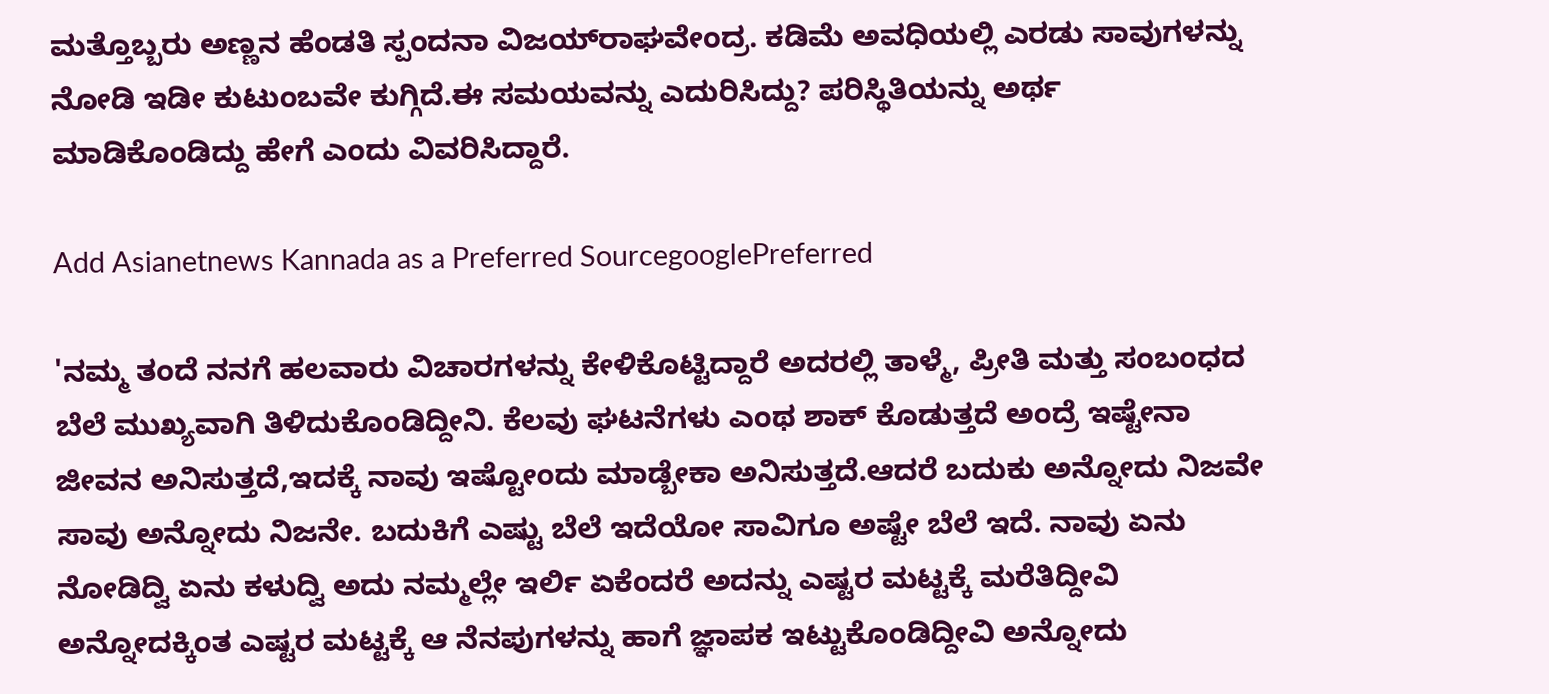ಮತ್ತೊಬ್ಬರು ಅಣ್ಣನ ಹೆಂಡತಿ ಸ್ಪಂದನಾ ವಿಜಯ್‌ರಾಘವೇಂದ್ರ. ಕಡಿಮೆ ಅವಧಿಯಲ್ಲಿ ಎರಡು ಸಾವುಗಳನ್ನು ನೋಡಿ ಇಡೀ ಕುಟುಂಬವೇ ಕುಗ್ಗಿದೆ.ಈ ಸಮಯವನ್ನು ಎದುರಿಸಿದ್ದು? ಪರಿಸ್ಥಿತಿಯನ್ನು ಅರ್ಥ ಮಾಡಿಕೊಂಡಿದ್ದು ಹೇಗೆ ಎಂದು ವಿವರಿಸಿದ್ದಾರೆ.

Add Asianetnews Kannada as a Preferred SourcegooglePreferred

'ನಮ್ಮ ತಂದೆ ನನಗೆ ಹಲವಾರು ವಿಚಾರಗಳನ್ನು ಕೇಳಿಕೊಟ್ಟಿದ್ದಾರೆ ಅದರಲ್ಲಿ ತಾಳ್ಮೆ, ಪ್ರೀತಿ ಮತ್ತು ಸಂಬಂಧದ ಬೆಲೆ ಮುಖ್ಯವಾಗಿ ತಿಳಿದುಕೊಂಡಿದ್ದೀನಿ. ಕೆಲವು ಘಟನೆಗಳು ಎಂಥ ಶಾಕ್ ಕೊಡುತ್ತದೆ ಅಂದ್ರೆ ಇಷ್ಟೇನಾ ಜೀವನ ಅನಿಸುತ್ತದೆ,ಇದಕ್ಕೆ ನಾವು ಇಷ್ಟೋಂದು ಮಾಡ್ಬೇಕಾ ಅನಿಸುತ್ತದೆ.ಆದರೆ ಬದುಕು ಅನ್ನೋದು ನಿಜವೇ ಸಾವು ಅನ್ನೋದು ನಿಜನೇ. ಬದುಕಿಗೆ ಎಷ್ಟು ಬೆಲೆ ಇದೆಯೋ ಸಾವಿಗೂ ಅಷ್ಟೇ ಬೆಲೆ ಇದೆ. ನಾವು ಏನು ನೋಡಿದ್ವಿ ಏನು ಕಳುದ್ವಿ ಅದು ನಮ್ಮಲ್ಲೇ ಇರ್ಲಿ ಏಕೆಂದರೆ ಅದನ್ನು ಎಷ್ಟರ ಮಟ್ಟಕ್ಕೆ ಮರೆತಿದ್ದೀವಿ ಅನ್ನೋದಕ್ಕಿಂತ ಎಷ್ಟರ ಮಟ್ಟಕ್ಕೆ ಆ ನೆನಪುಗಳನ್ನು ಹಾಗೆ ಜ್ಞಾಪಕ ಇಟ್ಟುಕೊಂಡಿದ್ದೀವಿ ಅನ್ನೋದು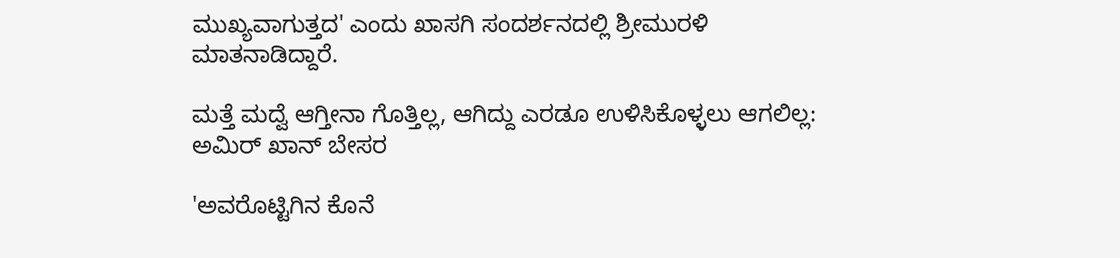ಮುಖ್ಯವಾಗುತ್ತದ' ಎಂದು ಖಾಸಗಿ ಸಂದರ್ಶನದಲ್ಲಿ ಶ್ರೀಮುರಳಿ ಮಾತನಾಡಿದ್ದಾರೆ.

ಮತ್ತೆ ಮದ್ವೆ ಆಗ್ತೀನಾ ಗೊತ್ತಿಲ್ಲ, ಆಗಿದ್ದು ಎರಡೂ ಉಳಿಸಿಕೊಳ್ಳಲು ಆಗಲಿಲ್ಲ: ಅಮಿರ್ ಖಾನ್ ಬೇಸರ

'ಅವರೊಟ್ಟಿಗಿನ ಕೊನೆ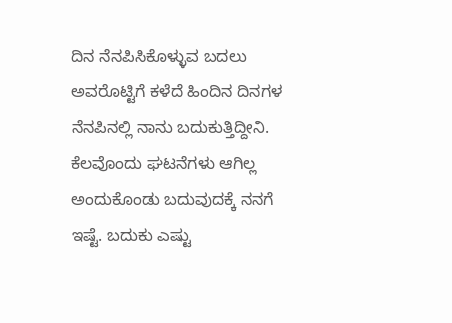ದಿನ ನೆನಪಿಸಿಕೊಳ್ಳುವ ಬದಲು ಅವರೊಟ್ಟಿಗೆ ಕಳೆದೆ ಹಿಂದಿನ ದಿನಗಳ ನೆನಪಿನಲ್ಲಿ ನಾನು ಬದುಕುತ್ತಿದ್ದೀನಿ. ಕೆಲವೊಂದು ಘಟನೆಗಳು ಆಗಿಲ್ಲ ಅಂದುಕೊಂಡು ಬದುವುದಕ್ಕೆ ನನಗೆ ಇಷ್ಟೆ. ಬದುಕು ಎಷ್ಟು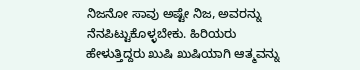ನಿಜನೋ ಸಾವು ಅಷ್ಟೇ ನಿಜ, ಅವರನ್ನು ನೆನಪಿಟ್ಟುಕೊಳ್ಳಬೇಕು. ಹಿರಿಯರು ಹೇಳುತ್ತಿದ್ದರು ಖುಷಿ ಖುಷಿಯಾಗಿ ಆತ್ಮವನ್ನು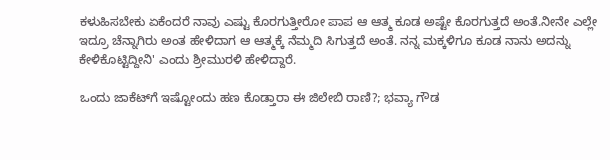ಕಳುಹಿಸಬೇಕು ಏಕೆಂದರೆ ನಾವು ಎಷ್ಟು ಕೊರಗುತ್ತೀರೋ ಪಾಪ ಆ ಆತ್ಮ ಕೂಡ ಅಷ್ಟೇ ಕೊರಗುತ್ತದೆ ಅಂತೆ.ನೀನೇ ಎಲ್ಲೇ ಇದ್ರೂ ಚೆನ್ನಾಗಿರು ಅಂತ ಹೇಳಿದಾಗ ಆ ಆತ್ಮಕ್ಕೆ ನೆಮ್ಮದಿ ಸಿಗುತ್ತದೆ ಅಂತೆ. ನನ್ನ ಮಕ್ಕಳಿಗೂ ಕೂಡ ನಾನು ಅದನ್ನು ಕೇಳಿಕೊಟ್ಟಿದ್ದೀನಿ' ಎಂದು ಶ್ರೀಮುರಳಿ ಹೇಳಿದ್ದಾರೆ.

ಒಂದು ಜಾಕೆಟ್‌ಗೆ ಇಷ್ಟೋಂದು ಹಣ ಕೊಡ್ತಾರಾ ಈ ಜಿಲೇಬಿ ರಾಣಿ?; ಭವ್ಯಾ ಗೌಡ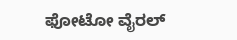ಫೋಟೋ ವೈರಲ್